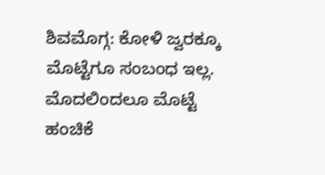ಶಿವಮೊಗ್ಗ: ಕೋಳಿ ಜ್ವರಕ್ಕೂ ಮೊಟ್ಟೆಗೂ ಸಂಬಂಧ ಇಲ್ಲ. ಮೊದಲಿಂದಲೂ ಮೊಟ್ಟೆ ಹಂಚಿಕೆ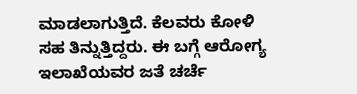ಮಾಡಲಾಗುತ್ತಿದೆ. ಕೆಲವರು ಕೋಳಿ ಸಹ ತಿನ್ನುತ್ತಿದ್ದರು. ಈ ಬಗ್ಗೆ ಆರೋಗ್ಯ ಇಲಾಖೆಯವರ ಜತೆ ಚರ್ಚೆ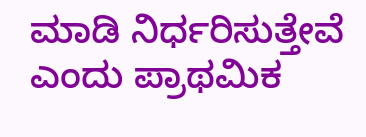ಮಾಡಿ ನಿರ್ಧರಿಸುತ್ತೇವೆ ಎಂದು ಪ್ರಾಥಮಿಕ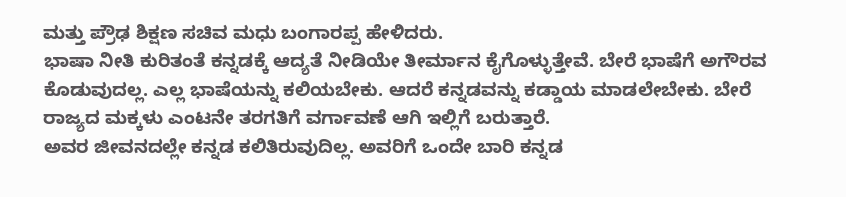ಮತ್ತು ಪ್ರೌಢ ಶಿಕ್ಷಣ ಸಚಿವ ಮಧು ಬಂಗಾರಪ್ಪ ಹೇಳಿದರು.
ಭಾಷಾ ನೀತಿ ಕುರಿತಂತೆ ಕನ್ನಡಕ್ಕೆ ಆದ್ಯತೆ ನೀಡಿಯೇ ತೀರ್ಮಾನ ಕೈಗೊಳ್ಳುತ್ತೇವೆ. ಬೇರೆ ಭಾಷೆಗೆ ಅಗೌರವ ಕೊಡುವುದಲ್ಲ. ಎಲ್ಲ ಭಾಷೆಯನ್ನು ಕಲಿಯಬೇಕು. ಆದರೆ ಕನ್ನಡವನ್ನು ಕಡ್ಡಾಯ ಮಾಡಲೇಬೇಕು. ಬೇರೆ ರಾಜ್ಯದ ಮಕ್ಕಳು ಎಂಟನೇ ತರಗತಿಗೆ ವರ್ಗಾವಣೆ ಆಗಿ ಇಲ್ಲಿಗೆ ಬರುತ್ತಾರೆ.
ಅವರ ಜೀವನದಲ್ಲೇ ಕನ್ನಡ ಕಲಿತಿರುವುದಿಲ್ಲ. ಅವರಿಗೆ ಒಂದೇ ಬಾರಿ ಕನ್ನಡ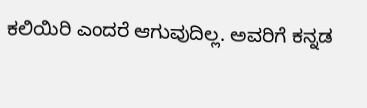ಕಲಿಯಿರಿ ಎಂದರೆ ಆಗುವುದಿಲ್ಲ. ಅವರಿಗೆ ಕನ್ನಡ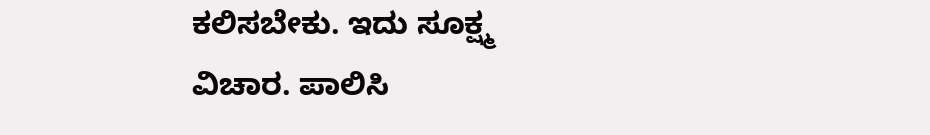ಕಲಿಸಬೇಕು. ಇದು ಸೂಕ್ಷ್ಮ ವಿಚಾರ. ಪಾಲಿಸಿ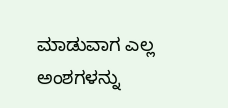ಮಾಡುವಾಗ ಎಲ್ಲ ಅಂಶಗಳನ್ನು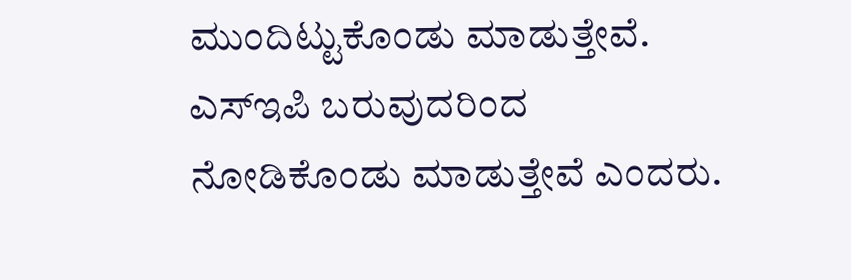ಮುಂದಿಟ್ಟುಕೊಂಡು ಮಾಡುತ್ತೇವೆ. ಎಸ್ಇಪಿ ಬರುವುದರಿಂದ ನೋಡಿಕೊಂಡು ಮಾಡುತ್ತೇವೆ ಎಂದರು.